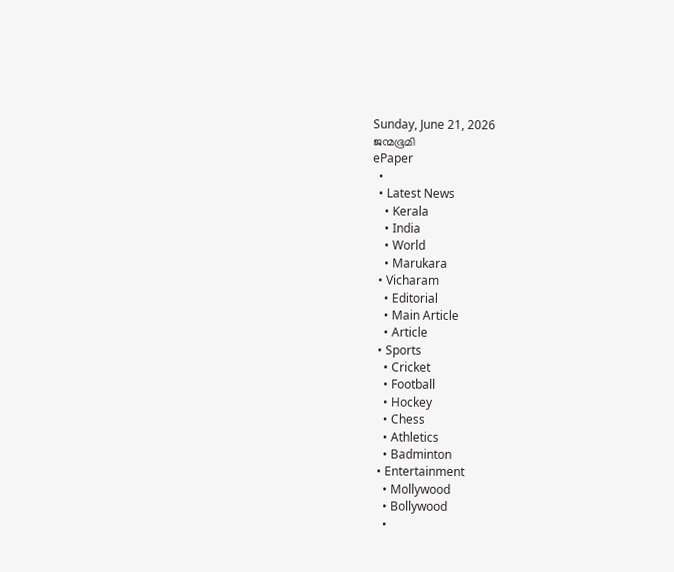Sunday, June 21, 2026
ജന്മഭൂമി
ePaper
  •
  • Latest News
    • Kerala
    • India
    • World
    • Marukara
  • Vicharam
    • Editorial
    • Main Article
    • Article
  • Sports
    • Cricket
    • Football
    • Hockey
    • Chess
    • Athletics
    • Badminton
  • Entertainment
    • Mollywood
    • Bollywood
    •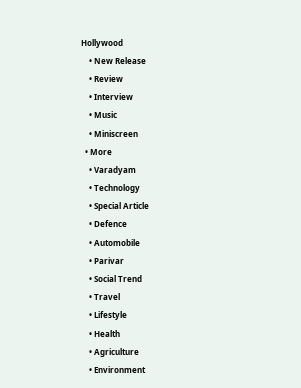Hollywood
    • New Release
    • Review
    • Interview
    • Music
    • Miniscreen
  • More
    • Varadyam
    • Technology
    • Special Article
    • Defence
    • Automobile
    • Parivar
    • Social Trend
    • Travel
    • Lifestyle
    • Health
    • Agriculture
    • Environment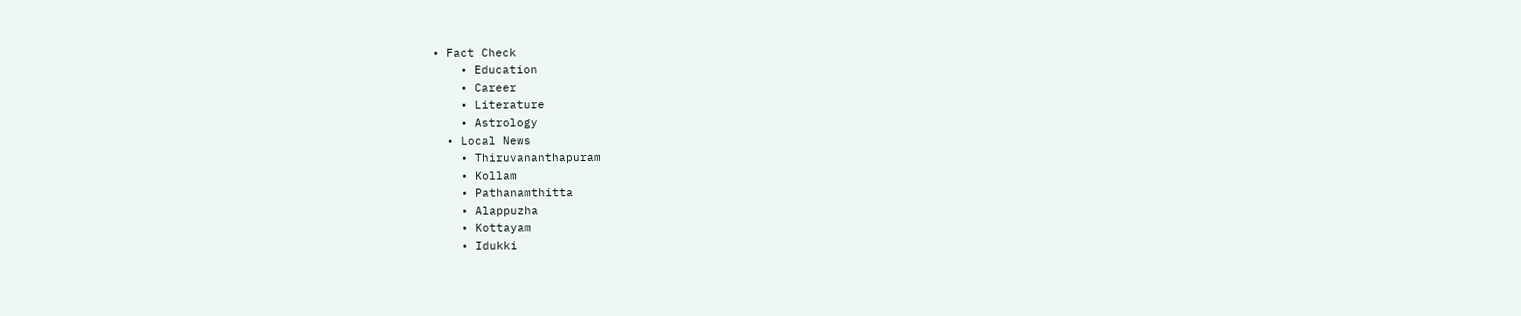• Fact Check
    • Education
    • Career
    • Literature
    • Astrology
  • Local News
    • Thiruvananthapuram
    • Kollam
    • Pathanamthitta
    • Alappuzha
    • Kottayam
    • Idukki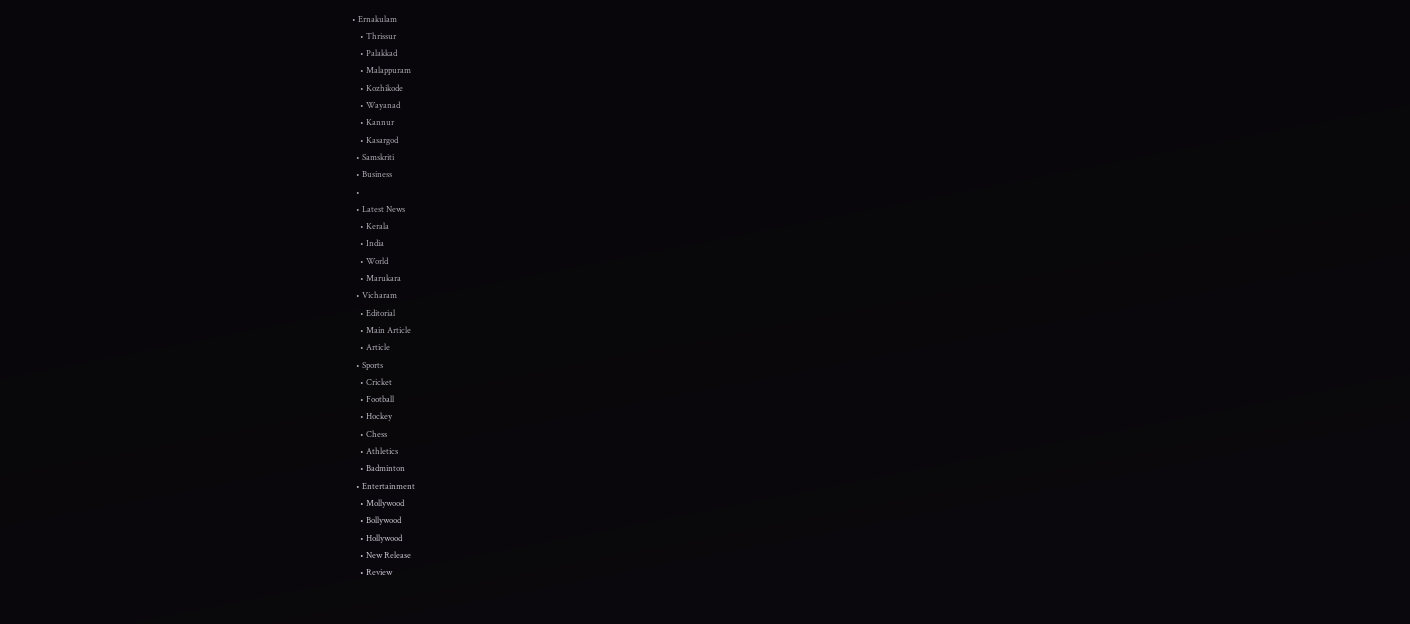• Ernakulam
    • Thrissur
    • Palakkad
    • Malappuram
    • Kozhikode
    • Wayanad
    • Kannur
    • Kasargod
  • Samskriti
  • Business
  •
  • Latest News
    • Kerala
    • India
    • World
    • Marukara
  • Vicharam
    • Editorial
    • Main Article
    • Article
  • Sports
    • Cricket
    • Football
    • Hockey
    • Chess
    • Athletics
    • Badminton
  • Entertainment
    • Mollywood
    • Bollywood
    • Hollywood
    • New Release
    • Review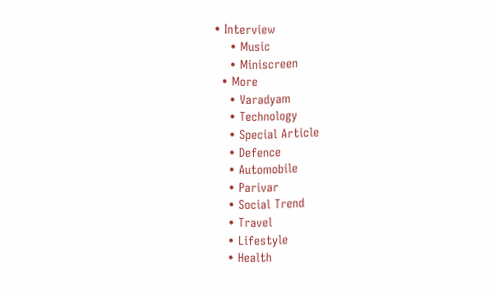• Interview
    • Music
    • Miniscreen
  • More
    • Varadyam
    • Technology
    • Special Article
    • Defence
    • Automobile
    • Parivar
    • Social Trend
    • Travel
    • Lifestyle
    • Health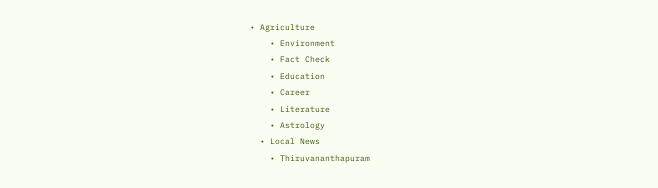• Agriculture
    • Environment
    • Fact Check
    • Education
    • Career
    • Literature
    • Astrology
  • Local News
    • Thiruvananthapuram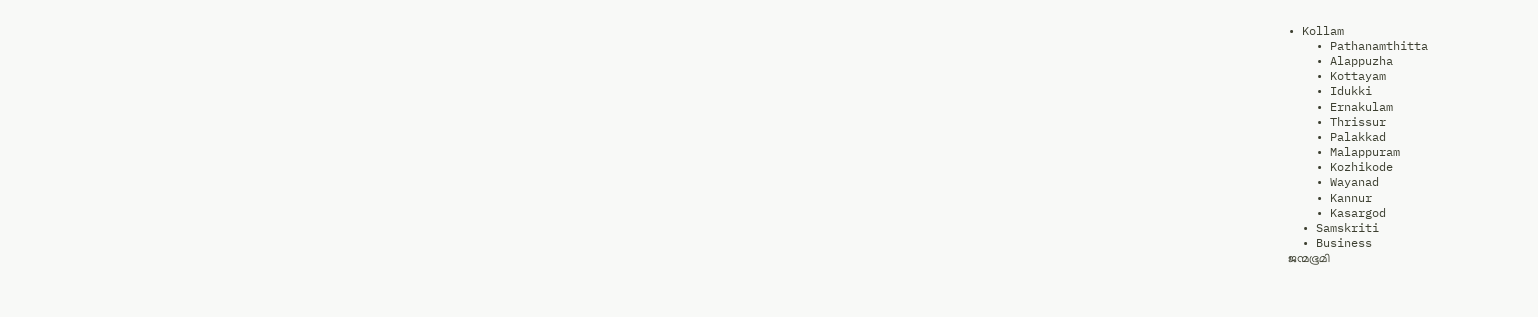• Kollam
    • Pathanamthitta
    • Alappuzha
    • Kottayam
    • Idukki
    • Ernakulam
    • Thrissur
    • Palakkad
    • Malappuram
    • Kozhikode
    • Wayanad
    • Kannur
    • Kasargod
  • Samskriti
  • Business
ജന്മഭൂമി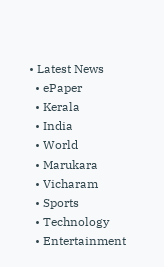• Latest News
  • ePaper
  • Kerala
  • India
  • World
  • Marukara
  • Vicharam
  • Sports
  • Technology
  • Entertainment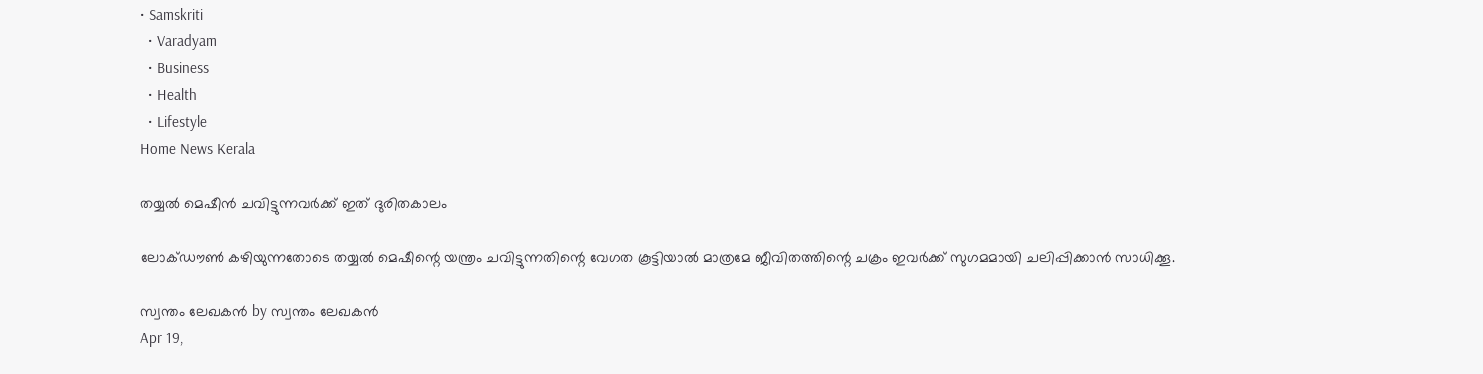• Samskriti
  • Varadyam
  • Business
  • Health
  • Lifestyle
Home News Kerala

തയ്യല്‍ മെഷീന്‍ ചവിട്ടുന്നവര്‍ക്ക് ഇത് ദുരിതകാലം

ലോക്ഡൗണ്‍ കഴിയുന്നതോടെ തയ്യല്‍ മെഷീന്റെ യന്ത്രം ചവിട്ടുന്നതിന്റെ വേഗത കൂട്ടിയാല്‍ മാത്രമേ ജീവിതത്തിന്റെ ചക്രം ഇവര്‍ക്ക് സുഗമമായി ചലിപ്പിക്കാന്‍ സാധിക്കൂ.

സ്വന്തം ലേഖകന്‍ by സ്വന്തം ലേഖകന്‍
Apr 19,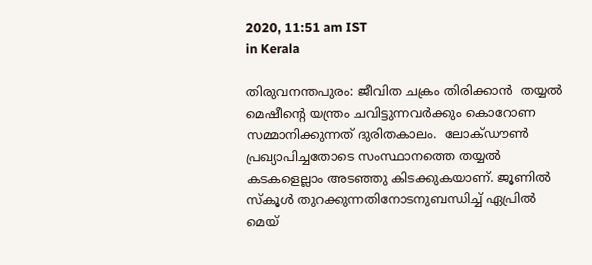2020, 11:51 am IST
in Kerala

തിരുവനന്തപുരം: ജീവിത ചക്രം തിരിക്കാന്‍  തയ്യല്‍ മെഷീന്റെ യന്ത്രം ചവിട്ടുന്നവര്‍ക്കും കൊറോണ സമ്മാനിക്കുന്നത് ദുരിതകാലം.  ലോക്ഡൗണ്‍ പ്രഖ്യാപിച്ചതോടെ സംസ്ഥാനത്തെ തയ്യല്‍ കടകളെല്ലാം അടഞ്ഞു കിടക്കുകയാണ്. ജൂണില്‍ സ്‌കൂള്‍ തുറക്കുന്നതിനോടനുബന്ധിച്ച് ഏപ്രില്‍ മെയ്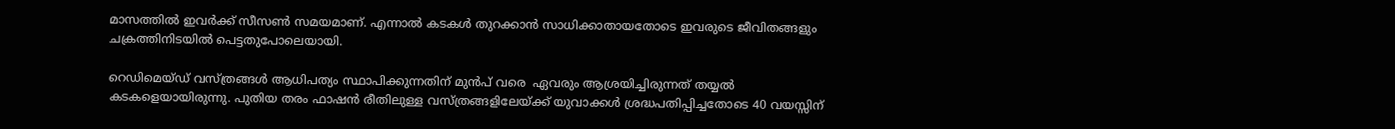മാസത്തില്‍ ഇവര്‍ക്ക് സീസണ്‍ സമയമാണ്. എന്നാല്‍ കടകള്‍ തുറക്കാന്‍ സാധിക്കാതായതോടെ ഇവരുടെ ജീവിതങ്ങളും ചക്രത്തിനിടയില്‍ പെട്ടതുപോലെയായി.

റെഡിമെയ്ഡ് വസ്ത്രങ്ങള്‍ ആധിപത്യം സ്ഥാപിക്കുന്നതിന് മുന്‍പ് വരെ  ഏവരും ആശ്രയിച്ചിരുന്നത് തയ്യല്‍ കടകളെയായിരുന്നു. പുതിയ തരം ഫാഷന്‍ രീതിലുള്ള വസ്ത്രങ്ങളിലേയ്‌ക്ക് യുവാക്കള്‍ ശ്രദ്ധപതിപ്പിച്ചതോടെ 40 വയസ്സിന്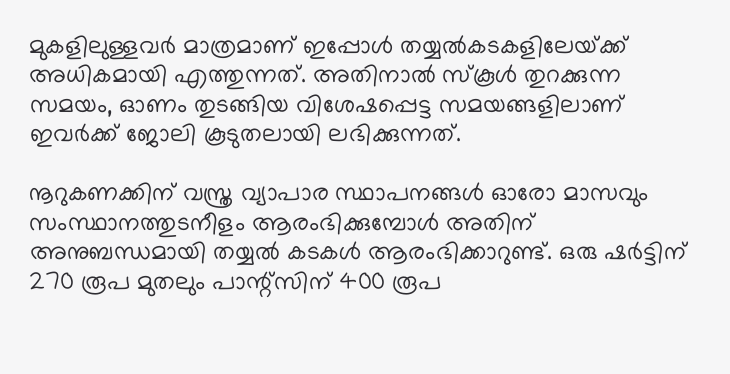മുകളിലുള്ളവര്‍ മാത്രമാണ് ഇപ്പോള്‍ തയ്യല്‍കടകളിലേയ്‌ക്ക് അധികമായി എത്തുന്നത്. അതിനാല്‍ സ്‌കൂള്‍ തുറക്കുന്ന സമയം, ഓണം തുടങ്ങിയ വിശേഷപ്പെട്ട സമയങ്ങളിലാണ് ഇവര്‍ക്ക് ജോലി കൂടുതലായി ലഭിക്കുന്നത്.

നൂറുകണക്കിന് വസ്ത്ര വ്യാപാര സ്ഥാപനങ്ങള്‍ ഓരോ മാസവും സംസ്ഥാനത്തുടനീളം ആരംഭിക്കുമ്പോള്‍ അതിന് അനുബന്ധമായി തയ്യല്‍ കടകള്‍ ആരംഭിക്കാറുണ്ട്. ഒരു ഷര്‍ട്ടിന് 270 രൂപ മുതലും പാന്റ്‌സിന് 400 രൂപ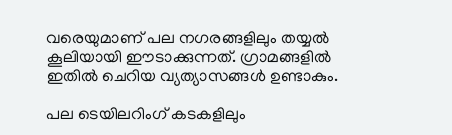വരെയുമാണ് പല നഗരങ്ങളിലും തയ്യല്‍ കൂലിയായി ഈടാക്കുന്നത്. ഗ്രാമങ്ങളില്‍ ഇതില്‍ ചെറിയ വ്യത്യാസങ്ങള്‍ ഉണ്ടാകും.

പല ടെയിലറിംഗ് കടകളിലും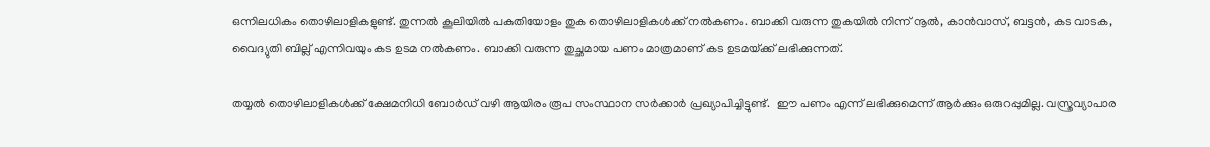ഒന്നിലധികം തൊഴിലാളികളുണ്ട്. തുന്നല്‍ കൂലിയില്‍ പകുതിയോളം തുക തൊഴിലാളികള്‍ക്ക് നല്‍കണം. ബാക്കി വരുന്ന തുകയില്‍ നിന്ന് നൂല്‍, കാന്‍വാസ്, ബട്ടന്‍, കട വാടക, വൈദ്യുതി ബില്ല് എന്നിവയും കട ഉടമ നല്‍കണം. ബാക്കി വരുന്ന തുച്ഛമായ പണം മാത്രമാണ് കട ഉടമയ്‌ക്ക് ലഭിക്കുന്നത്.

തയ്യല്‍ തൊഴിലാളികള്‍ക്ക് ക്ഷേമനിധി ബോര്‍ഡ് വഴി ആയിരം രൂപ സംസ്ഥാന സര്‍ക്കാര്‍ പ്രഖ്യാപിച്ചിട്ടുണ്ട്.  ഈ പണം എന്ന് ലഭിക്കുമെന്ന് ആര്‍ക്കും ഒരുറപ്പുമില്ല. വസ്ത്രവ്യാപാര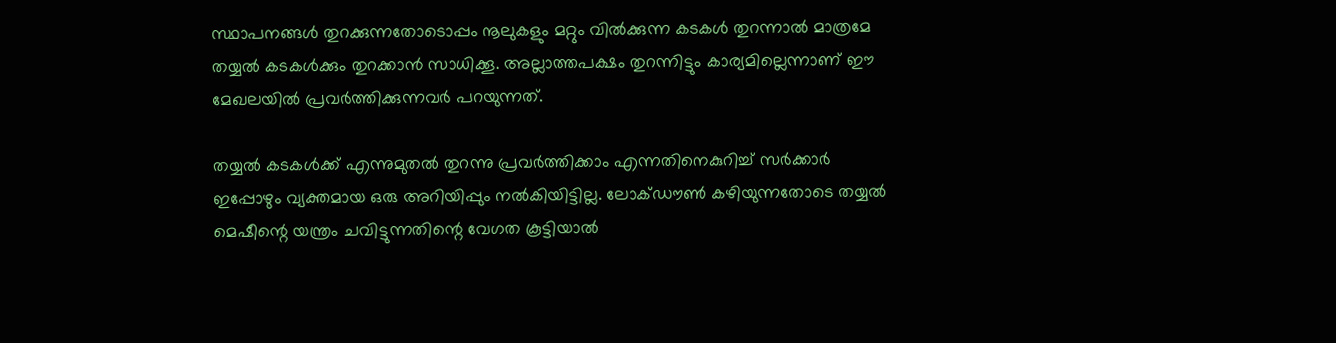സ്ഥാപനങ്ങള്‍ തുറക്കുന്നതോടൊപ്പം നൂലുകളും മറ്റും വില്‍ക്കുന്ന കടകള്‍ തുറന്നാല്‍ മാത്രമേ തയ്യല്‍ കടകള്‍ക്കും തുറക്കാന്‍ സാധിക്കൂ. അല്ലാത്തപക്ഷം തുറന്നിട്ടും കാര്യമില്ലെന്നാണ് ഈ മേഖലയില്‍ പ്രവര്‍ത്തിക്കുന്നവര്‍ പറയുന്നത്.

തയ്യല്‍ കടകള്‍ക്ക് എന്നുമുതല്‍ തുറന്നു പ്രവര്‍ത്തിക്കാം എന്നതിനെകുറിച്ച് സര്‍ക്കാര്‍ ഇപ്പോഴും വ്യക്തമായ ഒരു അറിയിപ്പും നല്‍കിയിട്ടില്ല. ലോക്ഡൗണ്‍ കഴിയുന്നതോടെ തയ്യല്‍ മെഷീന്റെ യന്ത്രം ചവിട്ടുന്നതിന്റെ വേഗത കൂട്ടിയാല്‍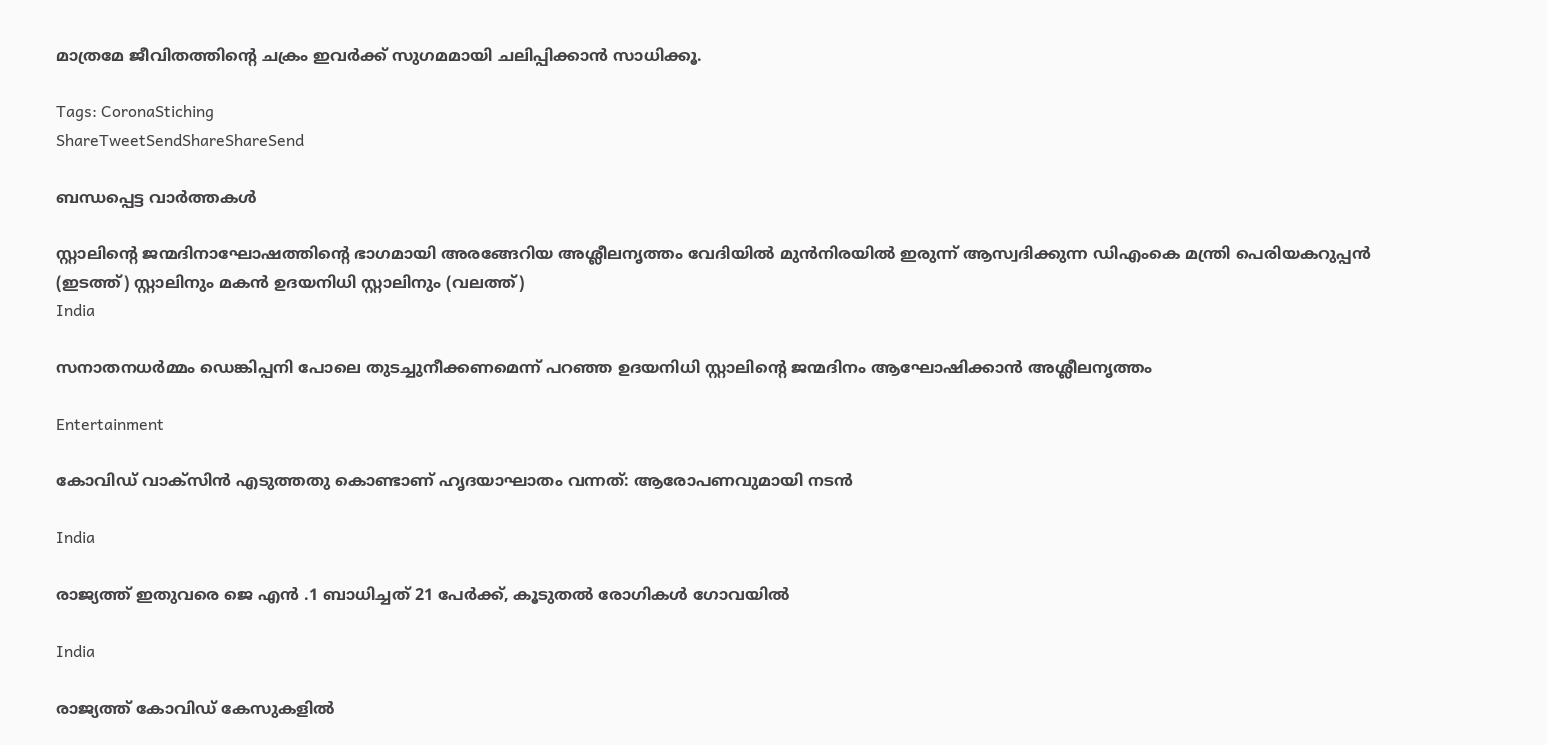മാത്രമേ ജീവിതത്തിന്റെ ചക്രം ഇവര്‍ക്ക് സുഗമമായി ചലിപ്പിക്കാന്‍ സാധിക്കൂ.

Tags: CoronaStiching
ShareTweetSendShareShareSend

ബന്ധപ്പെട്ട വാര്‍ത്തകള്‍

സ്റ്റാലിന്‍റെ ജന്മദിനാഘോഷത്തിന്‍റെ ഭാഗമായി അരങ്ങേറിയ അശ്ലീലനൃത്തം വേദിയില്‍ മുന്‍നിരയില്‍ ഇരുന്ന് ആസ്വദിക്കുന്ന ഡിഎംകെ മന്ത്രി പെരിയകറുപ്പന്‍ (ഇടത്ത്) സ്റ്റാലിനും മകന്‍ ഉദയനിധി സ്റ്റാലിനും (വലത്ത്)
India

സനാതനധര്‍മ്മം ഡെങ്കിപ്പനി പോലെ തുടച്ചുനീക്കണമെന്ന് പറഞ്ഞ ഉദയനിധി സ്റ്റാലിന്റെ ജന്മദിനം ആഘോഷിക്കാന്‍ അശ്ലീലനൃത്തം

Entertainment

കോവിഡ് വാക്‌സിന്‍ എടുത്തതു കൊണ്ടാണ് ഹൃദയാഘാതം വന്നത്: ആരോപണവുമായി നടൻ

India

രാജ്യത്ത് ഇതുവരെ ജെ എന്‍ .1 ബാധിച്ചത് 21 പേര്‍ക്ക്, കൂടുതല്‍ രോഗികള്‍ ഗോവയില്‍

India

രാജ്യത്ത് കോവിഡ് കേസുകളില്‍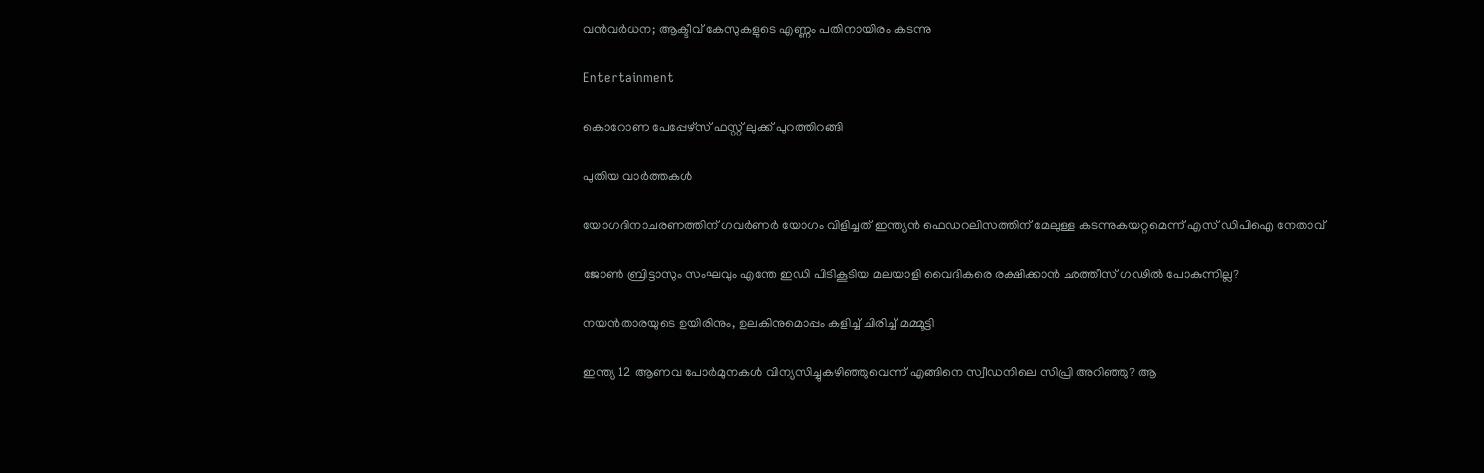വന്‍വര്‍ധന; ആക്ടീവ് കേസുകളുടെ എണ്ണം പതിനായിരം കടന്നു

Entertainment

കൊറോണ പേപ്പേഴ്‌സ് ഫസ്റ്റ് ലുക്ക് പുറത്തിറങ്ങി

പുതിയ വാര്‍ത്തകള്‍

യോഗദിനാചരണത്തിന് ഗവര്‍ണര്‍ യോഗം വിളിച്ചത് ഇന്ത്യന്‍ ഫെഡറലിസത്തിന് മേലുള്ള കടന്നുകയറ്റമെന്ന് എസ് ഡിപിഐ നേതാവ്

ജോണ്‍ ബ്രിട്ടാസും സംഘവും എന്തേ ഇഡി പിടികൂടിയ മലയാളി വൈദികരെ രക്ഷിക്കാന്‍ ഛത്തീസ് ഗഢില്‍ പോകുന്നില്ല?

നയൻതാരയുടെ ഉയിരിനും, ഉലകിനുമൊപ്പം കളിച്ച് ചിരിച്ച് മമ്മൂട്ടി

ഇന്ത്യ 12 ആണവ പോര്‍മുനകള്‍ വിന്യസിച്ചുകഴിഞ്ഞുവെന്ന് എങ്ങിനെ സ്വീഡനിലെ സിപ്രി അറിഞ്ഞു? ആ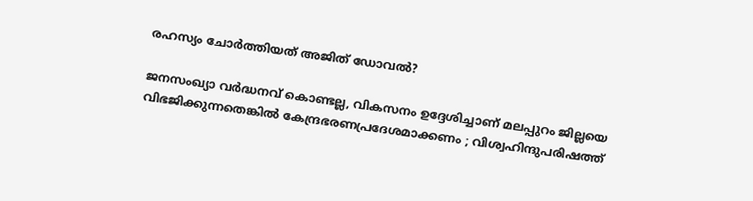രഹസ്യം ചോര്‍ത്തിയത് അജിത് ഡോവല്‍?

ജനസംഖ്യാ വർദ്ധനവ് കൊണ്ടല്ല, വികസനം ഉദ്ദേശിച്ചാണ് മലപ്പുറം ജില്ലയെ വിഭജിക്കുന്നതെങ്കിൽ കേന്ദ്രഭരണപ്രദേശമാക്കണം ; വിശ്വഹിന്ദുപരിഷത്ത്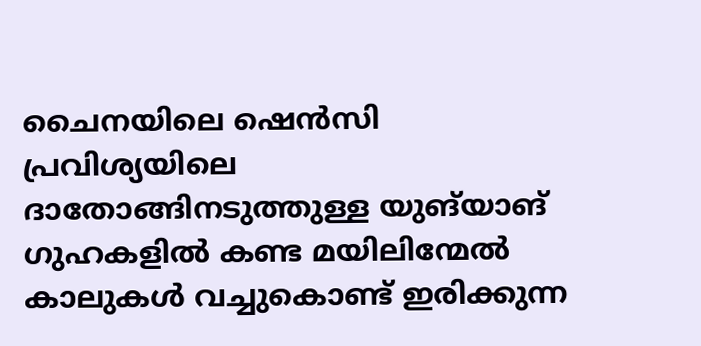ചൈനയിലെ ഷെൻസി പ്രവിശ്യയിലെ ദാതോങ്ങിനടുത്തുള്ള യുങ്‌യാങ് ഗുഹകളിൽ കണ്ട മയിലിന്മേൽ കാലുകൾ വച്ചുകൊണ്ട് ഇരിക്കുന്ന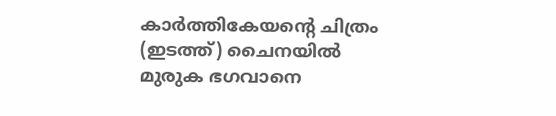കാർത്തികേയന്‍റെ ചിത്രം (ഇടത്ത്) ചൈനയില്‍ മുരുക ഭഗവാനെ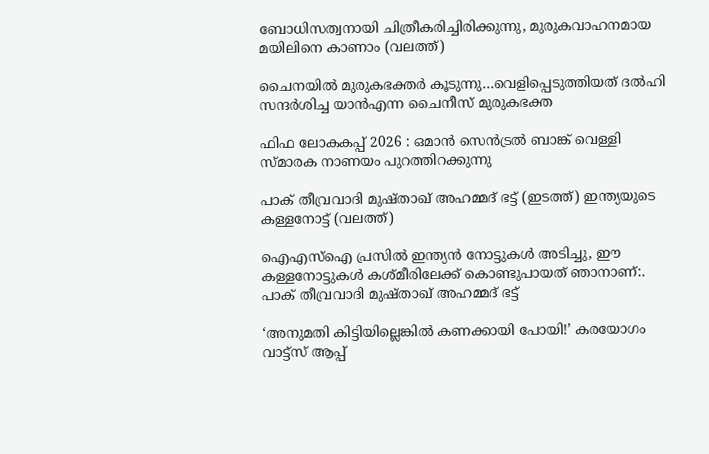ബോധിസത്വനായി ചിത്രീകരിച്ചിരിക്കുന്നു, മുരുകവാഹനമായ മയിലിനെ കാണാം (വലത്ത്)

ചൈനയില്‍ മുരുകഭക്തര്‍ കൂടുന്നു…വെളിപ്പെടുത്തിയത് ദല്‍ഹി സന്ദര്‍ശിച്ച യാന്‍എന്ന ചൈനീസ് മുരുകഭക്ത

ഫിഫ ലോകകപ്പ് 2026 : ഒമാൻ സെൻട്രൽ ബാങ്ക് വെള്ളി സ്മാരക നാണയം പുറത്തിറക്കുന്നു

പാക് തീവ്രവാദി മുഷ്താഖ് അഹമ്മദ് ഭട്ട് (ഇടത്ത്) ഇന്ത്യയുടെ കള്ളനോട്ട് (വലത്ത്)

ഐഎസ്ഐ പ്രസില്‍ ഇന്ത്യന്‍ നോട്ടുകള്‍ അടിച്ചു, ഈ കള്ളനോട്ടുകള്‍ കശ്മീരിലേക്ക് കൊണ്ടുപായത് ഞാനാണ്:. പാക് തീവ്രവാദി മുഷ്താഖ് അഹമ്മദ് ഭട്ട്

‘അനുമതി കിട്ടിയില്ലെങ്കില്‍ കണക്കായി പോയി!’ കരയോഗം വാട്ട്‌സ് ആപ്പ്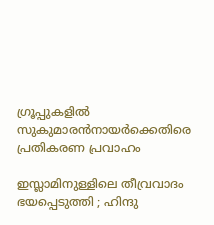ഗ്രൂപ്പുകളില്‍ സുകുമാരന്‍നായര്‍ക്കെതിരെ പ്രതികരണ പ്രവാഹം

ഇസ്ലാമിനുള്ളിലെ തീവ്രവാദം ഭയപ്പെടുത്തി ; ഹിന്ദു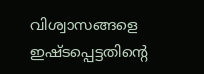വിശ്വാസങ്ങളെ ഇഷ്ടപ്പെട്ടതിന്റെ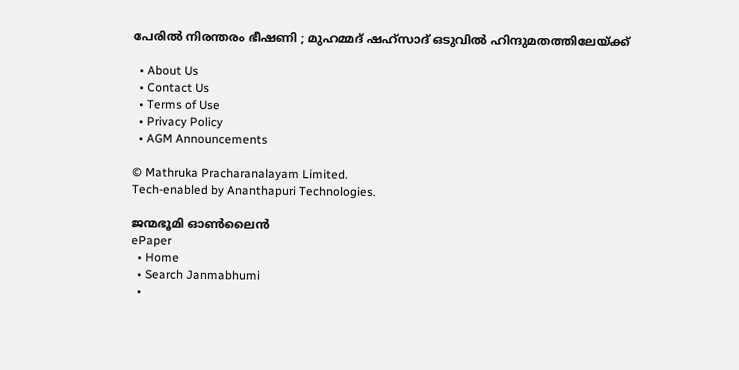പേരിൽ നിരന്തരം ഭീഷണി ; മുഹമ്മദ് ഷഹ്സാദ് ഒടുവിൽ ഹിന്ദുമതത്തിലേയ്‌ക്ക്

  • About Us
  • Contact Us
  • Terms of Use
  • Privacy Policy
  • AGM Announcements

© Mathruka Pracharanalayam Limited.
Tech-enabled by Ananthapuri Technologies.

ജന്മഭൂമി ഓണ്‍ലൈന്‍
ePaper
  • Home
  • Search Janmabhumi
  •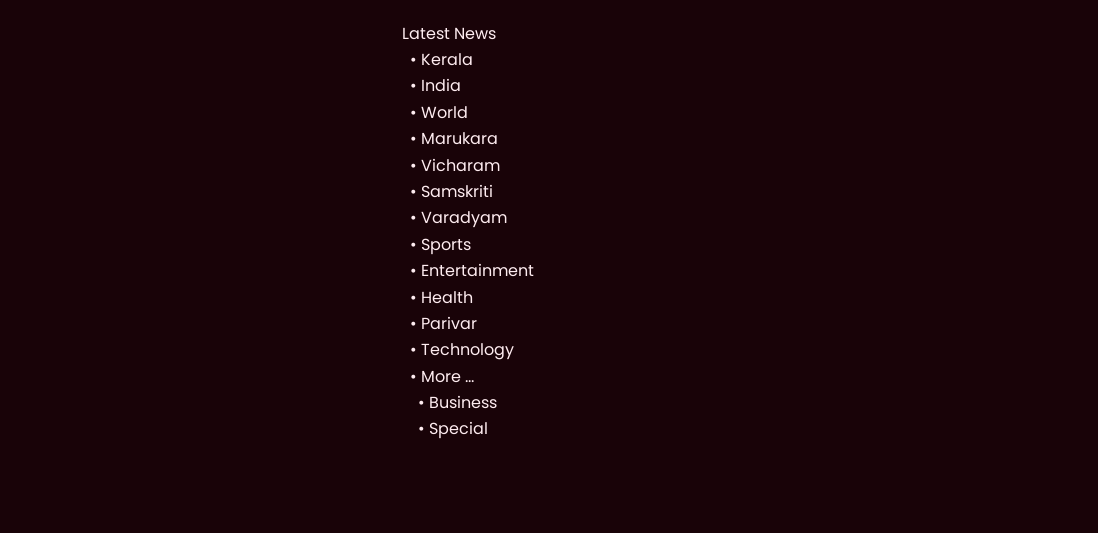Latest News
  • Kerala
  • India
  • World
  • Marukara
  • Vicharam
  • Samskriti
  • Varadyam
  • Sports
  • Entertainment
  • Health
  • Parivar
  • Technology
  • More …
    • Business
    • Special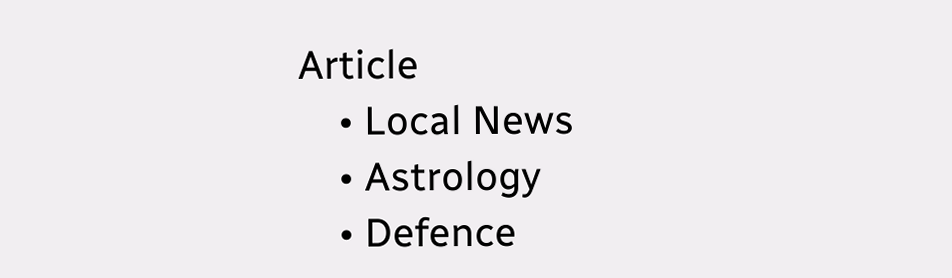Article
    • Local News
    • Astrology
    • Defence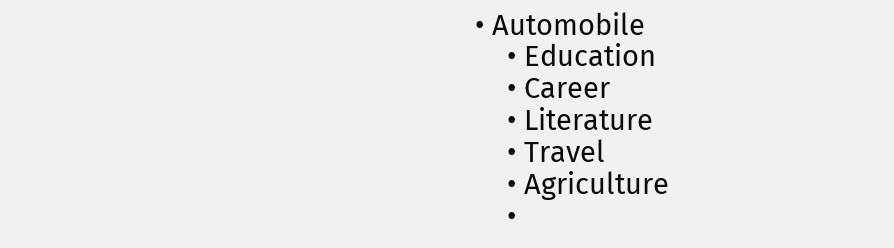• Automobile
    • Education
    • Career
    • Literature
    • Travel
    • Agriculture
    •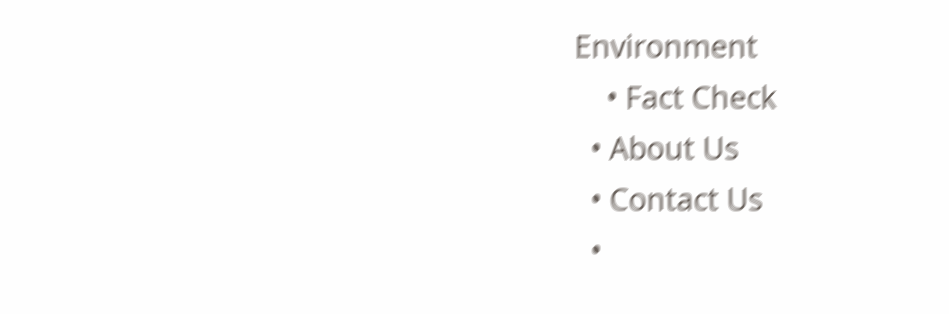Environment
    • Fact Check
  • About Us
  • Contact Us
  •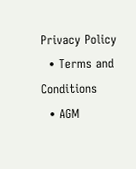Privacy Policy
  • Terms and Conditions
  • AGM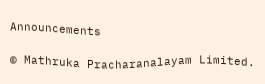Announcements

© Mathruka Pracharanalayam Limited.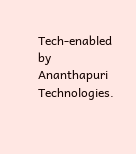Tech-enabled by Ananthapuri Technologies.